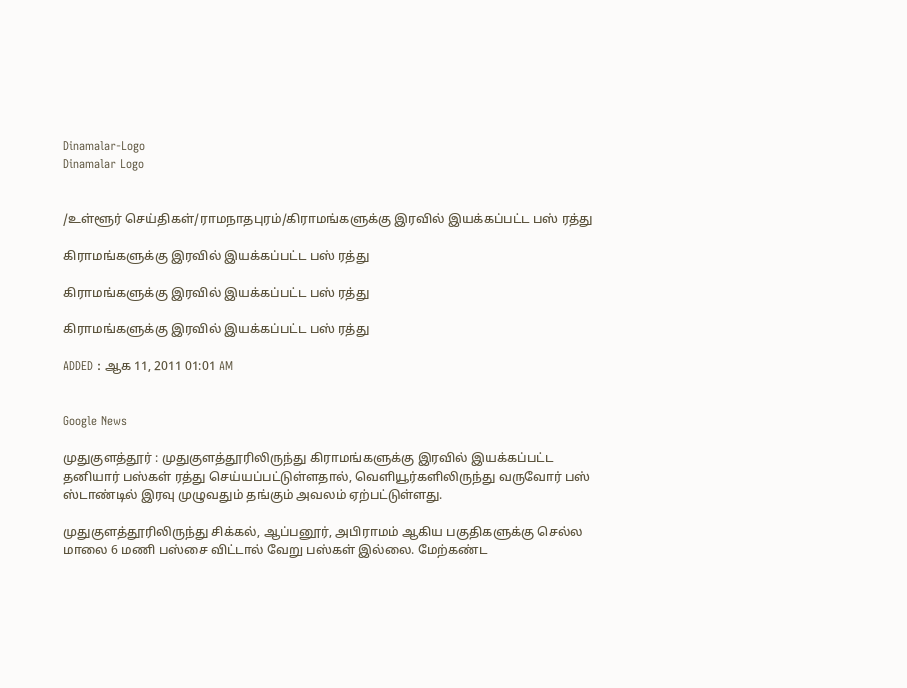Dinamalar-Logo
Dinamalar Logo


/உள்ளூர் செய்திகள்/ராமநாதபுரம்/கிராமங்களுக்கு இரவில் இயக்கப்பட்ட பஸ் ரத்து

கிராமங்களுக்கு இரவில் இயக்கப்பட்ட பஸ் ரத்து

கிராமங்களுக்கு இரவில் இயக்கப்பட்ட பஸ் ரத்து

கிராமங்களுக்கு இரவில் இயக்கப்பட்ட பஸ் ரத்து

ADDED : ஆக 11, 2011 01:01 AM


Google News

முதுகுளத்தூர் : முதுகுளத்தூரிலிருந்து கிராமங்களுக்கு இரவில் இயக்கப்பட்ட தனியார் பஸ்கள் ரத்து செய்யப்பட்டுள்ளதால், வெளியூர்களிலிருந்து வருவோர் பஸ் ஸ்டாண்டில் இரவு முழுவதும் தங்கும் அவலம் ஏற்பட்டுள்ளது.

முதுகுளத்தூரிலிருந்து சிக்கல், ஆப்பனூர், அபிராமம் ஆகிய பகுதிகளுக்கு செல்ல மாலை 6 மணி பஸ்சை விட்டால் வேறு பஸ்கள் இல்லை. மேற்கண்ட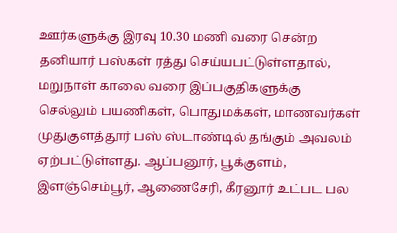ஊர்களுக்கு இரவு 10.30 மணி வரை சென்ற தனியார் பஸ்கள் ரத்து செய்யபட்டுள்ளதால், மறுநாள் காலை வரை இப்பகுதிகளுக்கு செல்லும் பயணிகள், பொதுமக்கள், மாணவர்கள் முதுகுளத்தூர் பஸ் ஸ்டாண்டில் தங்கும் அவலம் ஏற்பட்டுள்ளது. ஆப்பனூர், பூக்குளம், இளஞ்செம்பூர், ஆணைசேரி, கீரனூர் உட்பட பல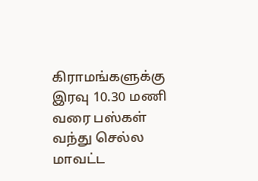கிராமங்களுக்கு இரவு 10.30 மணி வரை பஸ்கள் வந்து செல்ல மாவட்ட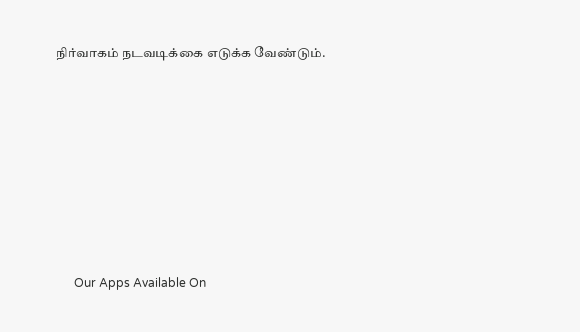நிர்வாகம் நடவடிக்கை எடுக்க வேண்டும்.









      Our Apps Available On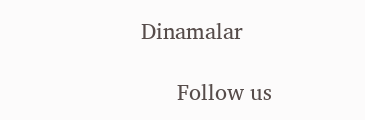Dinamalar

      Follow us